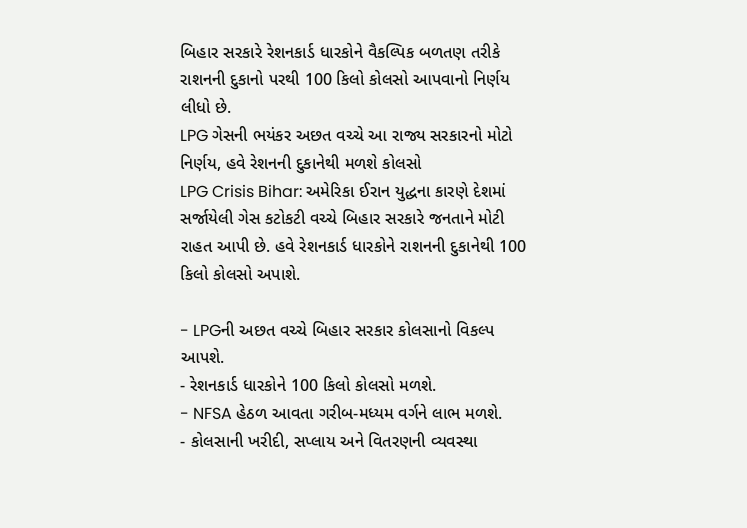બિહાર સરકારે રેશનકાર્ડ ધારકોને વૈકલ્પિક બળતણ તરીકે રાશનની દુકાનો પરથી 100 કિલો કોલસો આપવાનો નિર્ણય લીધો છે.
LPG ગેસની ભયંકર અછત વચ્ચે આ રાજ્ય સરકારનો મોટો નિર્ણય, હવે રેશનની દુકાનેથી મળશે કોલસો
LPG Crisis Bihar: અમેરિકા ઈરાન યુદ્ધના કારણે દેશમાં સર્જાયેલી ગેસ કટોકટી વચ્ચે બિહાર સરકારે જનતાને મોટી રાહત આપી છે. હવે રેશનકાર્ડ ધારકોને રાશનની દુકાનેથી 100 કિલો કોલસો અપાશે.

- LPGની અછત વચ્ચે બિહાર સરકાર કોલસાનો વિકલ્પ આપશે.
- રેશનકાર્ડ ધારકોને 100 કિલો કોલસો મળશે.
- NFSA હેઠળ આવતા ગરીબ-મધ્યમ વર્ગને લાભ મળશે.
- કોલસાની ખરીદી, સપ્લાય અને વિતરણની વ્યવસ્થા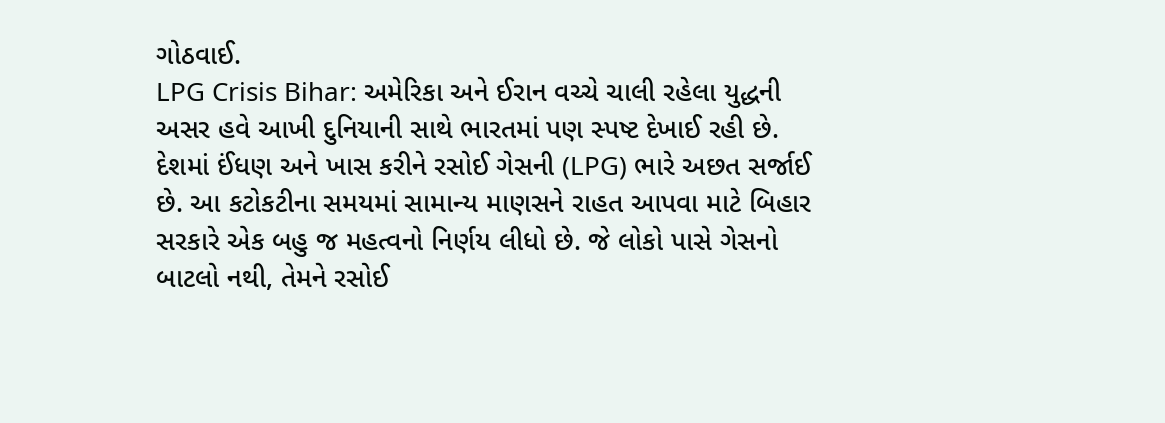ગોઠવાઈ.
LPG Crisis Bihar: અમેરિકા અને ઈરાન વચ્ચે ચાલી રહેલા યુદ્ધની અસર હવે આખી દુનિયાની સાથે ભારતમાં પણ સ્પષ્ટ દેખાઈ રહી છે. દેશમાં ઈંધણ અને ખાસ કરીને રસોઈ ગેસની (LPG) ભારે અછત સર્જાઈ છે. આ કટોકટીના સમયમાં સામાન્ય માણસને રાહત આપવા માટે બિહાર સરકારે એક બહુ જ મહત્વનો નિર્ણય લીધો છે. જે લોકો પાસે ગેસનો બાટલો નથી, તેમને રસોઈ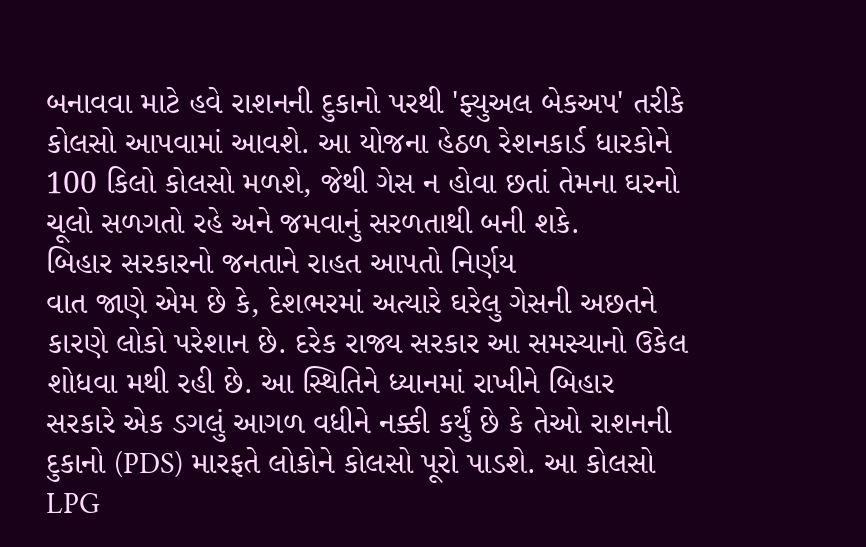બનાવવા માટે હવે રાશનની દુકાનો પરથી 'ફ્યુઅલ બેકઅપ' તરીકે કોલસો આપવામાં આવશે. આ યોજના હેઠળ રેશનકાર્ડ ધારકોને 100 કિલો કોલસો મળશે, જેથી ગેસ ન હોવા છતાં તેમના ઘરનો ચૂલો સળગતો રહે અને જમવાનું સરળતાથી બની શકે.
બિહાર સરકારનો જનતાને રાહત આપતો નિર્ણય
વાત જાણે એમ છે કે, દેશભરમાં અત્યારે ઘરેલુ ગેસની અછતને કારણે લોકો પરેશાન છે. દરેક રાજ્ય સરકાર આ સમસ્યાનો ઉકેલ શોધવા મથી રહી છે. આ સ્થિતિને ધ્યાનમાં રાખીને બિહાર સરકારે એક ડગલું આગળ વધીને નક્કી કર્યું છે કે તેઓ રાશનની દુકાનો (PDS) મારફતે લોકોને કોલસો પૂરો પાડશે. આ કોલસો LPG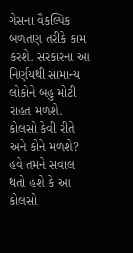ગેસના વૈકલ્પિક બળતણ તરીકે કામ કરશે. સરકારના આ નિર્ણયથી સામાન્ય લોકોને બહુ મોટી રાહત મળશે.
કોલસો કેવી રીતે અને કોને મળશે?
હવે તમને સવાલ થતો હશે કે આ કોલસો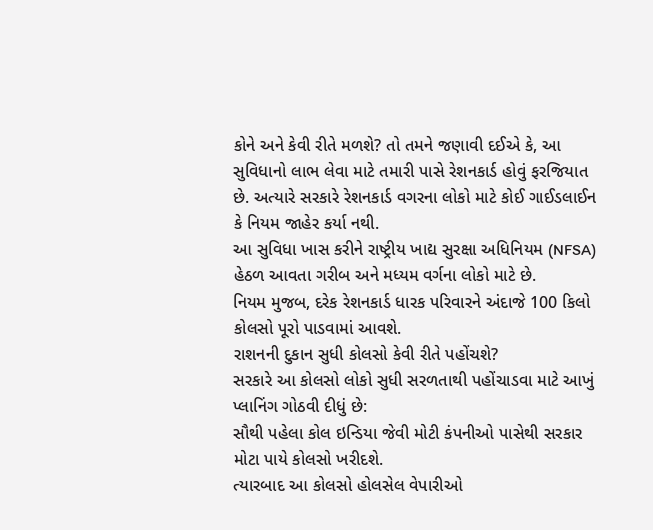કોને અને કેવી રીતે મળશે? તો તમને જણાવી દઈએ કે, આ સુવિધાનો લાભ લેવા માટે તમારી પાસે રેશનકાર્ડ હોવું ફરજિયાત છે. અત્યારે સરકારે રેશનકાર્ડ વગરના લોકો માટે કોઈ ગાઈડલાઈન કે નિયમ જાહેર કર્યા નથી.
આ સુવિધા ખાસ કરીને રાષ્ટ્રીય ખાદ્ય સુરક્ષા અધિનિયમ (NFSA) હેઠળ આવતા ગરીબ અને મધ્યમ વર્ગના લોકો માટે છે.
નિયમ મુજબ, દરેક રેશનકાર્ડ ધારક પરિવારને અંદાજે 100 કિલો કોલસો પૂરો પાડવામાં આવશે.
રાશનની દુકાન સુધી કોલસો કેવી રીતે પહોંચશે?
સરકારે આ કોલસો લોકો સુધી સરળતાથી પહોંચાડવા માટે આખું પ્લાનિંગ ગોઠવી દીધું છે:
સૌથી પહેલા કોલ ઇન્ડિયા જેવી મોટી કંપનીઓ પાસેથી સરકાર મોટા પાયે કોલસો ખરીદશે.
ત્યારબાદ આ કોલસો હોલસેલ વેપારીઓ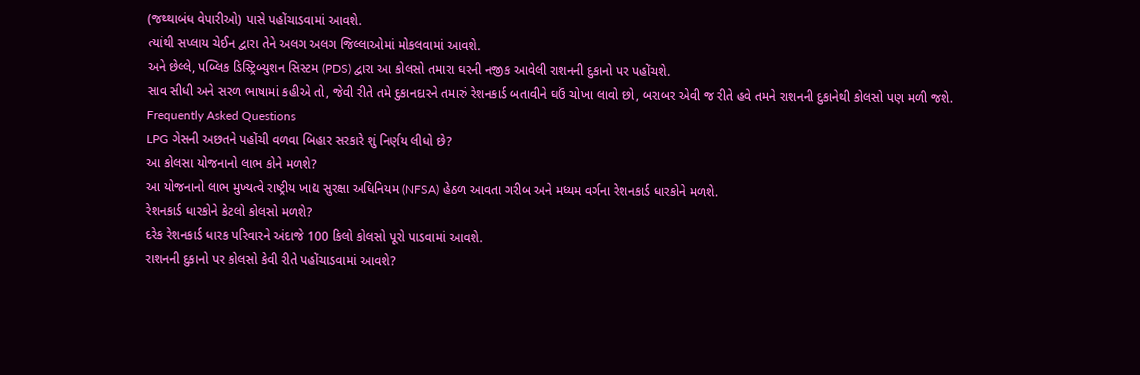(જથ્થાબંધ વેપારીઓ) પાસે પહોંચાડવામાં આવશે.
ત્યાંથી સપ્લાય ચેઈન દ્વારા તેને અલગ અલગ જિલ્લાઓમાં મોકલવામાં આવશે.
અને છેલ્લે, પબ્લિક ડિસ્ટ્રિબ્યુશન સિસ્ટમ (PDS) દ્વારા આ કોલસો તમારા ઘરની નજીક આવેલી રાશનની દુકાનો પર પહોંચશે.
સાવ સીધી અને સરળ ભાષામાં કહીએ તો, જેવી રીતે તમે દુકાનદારને તમારું રેશનકાર્ડ બતાવીને ઘઉં ચોખા લાવો છો, બરાબર એવી જ રીતે હવે તમને રાશનની દુકાનેથી કોલસો પણ મળી જશે.
Frequently Asked Questions
LPG ગેસની અછતને પહોંચી વળવા બિહાર સરકારે શું નિર્ણય લીધો છે?
આ કોલસા યોજનાનો લાભ કોને મળશે?
આ યોજનાનો લાભ મુખ્યત્વે રાષ્ટ્રીય ખાદ્ય સુરક્ષા અધિનિયમ (NFSA) હેઠળ આવતા ગરીબ અને મધ્યમ વર્ગના રેશનકાર્ડ ધારકોને મળશે.
રેશનકાર્ડ ધારકોને કેટલો કોલસો મળશે?
દરેક રેશનકાર્ડ ધારક પરિવારને અંદાજે 100 કિલો કોલસો પૂરો પાડવામાં આવશે.
રાશનની દુકાનો પર કોલસો કેવી રીતે પહોંચાડવામાં આવશે?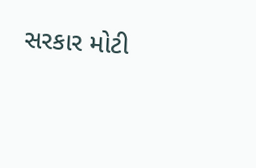સરકાર મોટી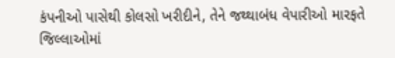કંપનીઓ પાસેથી કોલસો ખરીદીને, તેને જથ્થાબંધ વેપારીઓ મારફતે જિલ્લાઓમાં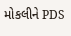મોકલીને PDS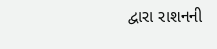દ્વારા રાશનની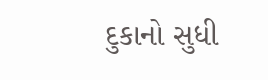દુકાનો સુધી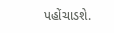પહોંચાડશે.